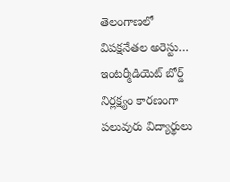తెలంగాణలో విపక్షనేతల అరెస్టు…
ఇంటర్మీడియెట్ బోర్డ్ నిర్లక్ష్యం కారణంగా పలువురు విద్యార్థులు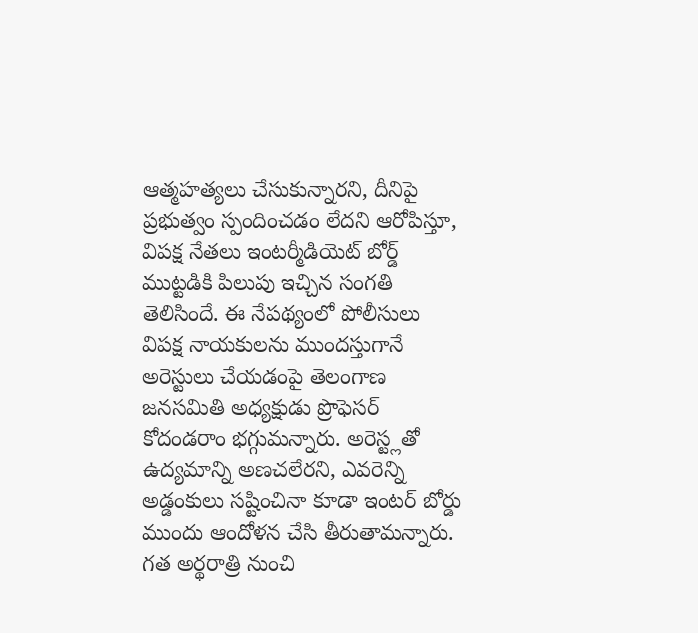ఆత్మహత్యలు చేసుకున్నారని, దీనిపై ప్రభుత్వం స్పందించడం లేదని ఆరోపిస్తూ, విపక్ష నేతలు ఇంటర్మీడియెట్ బోర్డ్ ముట్టడికి పిలుపు ఇచ్చిన సంగతి తెలిసిందే. ఈ నేపథ్యంలో పోలీసులు విపక్ష నాయకులను ముందస్తుగానే అరెస్టులు చేయడంపై తెలంగాణ జనసమితి అధ్యక్షుడు ప్రొఫెసర్ కోదండరాం భగ్గుమన్నారు. అరెస్ట్లతో ఉద్యమాన్ని అణచలేరని, ఎవరెన్ని అడ్డంకులు సష్టించినా కూడా ఇంటర్ బోర్డు ముందు ఆందోళన చేసి తీరుతామన్నారు. గత అర్థరాత్రి నుంచి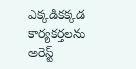ఎక్కడికక్కడ కార్యకర్తలను అరెస్ట్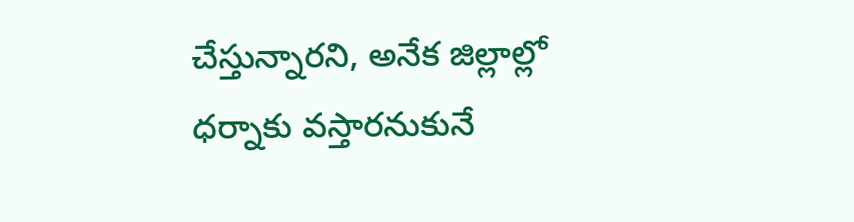చేస్తున్నారని, అనేక జిల్లాల్లో ధర్నాకు వస్తారనుకునే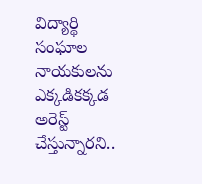విద్యార్థి సంఘాల నాయకులను ఎక్కడికక్కడ అరెస్ట్ చేస్తున్నారని..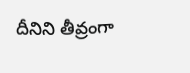దీనిని తీవ్రంగా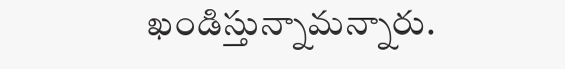ఖండిస్తున్నామన్నారు.